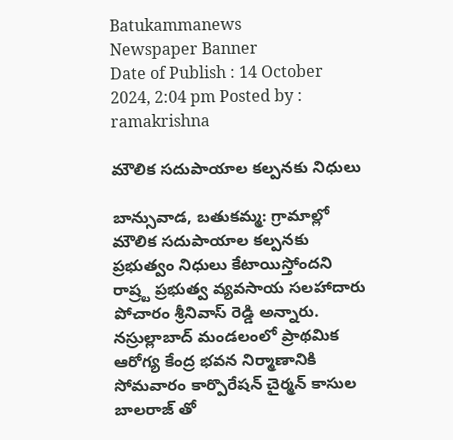Batukammanews
Newspaper Banner
Date of Publish : 14 October 2024, 2:04 pm Posted by : ramakrishna

మౌలిక సదుపాయాల కల్పనకు నిధులు

బాన్సువాడ, బతుకమ్మ: గ్రామాల్లో మౌలిక సదుపాయాల కల్పనకు ప్రభుత్వం నిధులు కేటాయిస్తోందని రాష్ర్ట ప్రభుత్వ వ్యవసాయ సలహాదారు పోచారం శ్రీనివాస్ రెడ్డి అన్నారు. నస్రుల్లాబాద్ మండలంలో ప్రాథమిక ఆరోగ్య కేంద్ర భవన నిర్మాణానికి సోమవారం కార్పొరేషన్ చైర్మన్ కాసుల బాలరాజ్ తో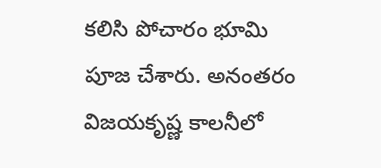కలిసి పోచారం భూమి పూజ చేశారు. అనంతరం విజయకృష్ణ కాలనీలో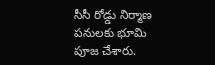సీసీ రోడ్డు నిర్మాణ పనులకు భూమి పూజ చేశారు.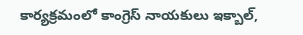కార్యక్రమంలో కాంగ్రెస్ నాయకులు ఇక్బాల్,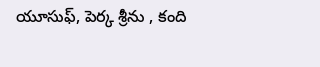యూసుఫ్, పెర్క శ్రీను , కంది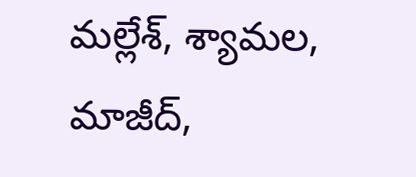మల్లేశ్, శ్యామల, మాజీద్,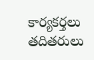కార్యకర్తలు తదితరులు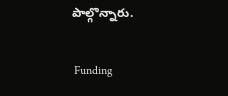పాల్గొన్నారు.

 Funding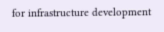for infrastructure development